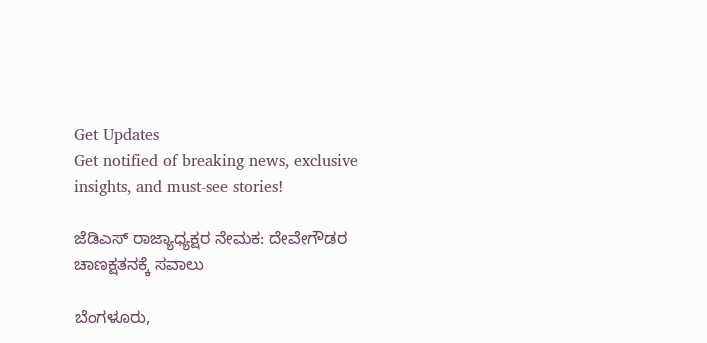Get Updates
Get notified of breaking news, exclusive insights, and must-see stories!

ಜೆಡಿಎಸ್ ರಾಜ್ಯಾಧ್ಯಕ್ಷರ ನೇಮಕ: ದೇವೇಗೌಡರ ಚಾಣಕ್ಷತನಕ್ಕೆ ಸವಾಲು

ಬೆಂಗಳೂರು,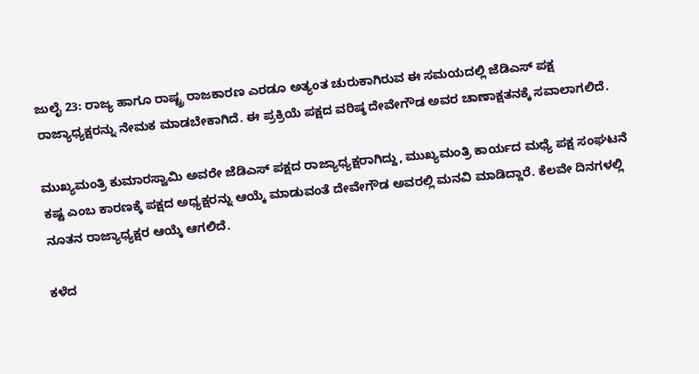ಜುಲೈ 23: ರಾಜ್ಯ ಹಾಗೂ ರಾಷ್ಟ್ರ ರಾಜಕಾರಣ ಎರಡೂ ಅತ್ಯಂತ ಚುರುಕಾಗಿರುವ ಈ ಸಮಯದಲ್ಲಿ ಜೆಡಿಎಸ್ ಪಕ್ಷ ರಾಜ್ಯಾಧ್ಯಕ್ಷರನ್ನು ನೇಮಕ ಮಾಡಬೇಕಾಗಿದೆ. ಈ ಪ್ರಕ್ರಿಯೆ ಪಕ್ಷದ ವರಿಷ್ಠ ದೇವೇಗೌಡ ಅವರ ಚಾಣಾಕ್ಷತನಕ್ಕೆ ಸವಾಲಾಗಲಿದೆ.

ಮುಖ್ಯಮಂತ್ರಿ ಕುಮಾರಸ್ವಾಮಿ ಅವರೇ ಜೆಡಿಎಸ್ ಪಕ್ಷದ ರಾಜ್ಯಾಧ್ಯಕ್ಷರಾಗಿದ್ದು, ಮುಖ್ಯಮಂತ್ರಿ ಕಾರ್ಯದ ಮಧ್ಯೆ ಪಕ್ಷ ಸಂಘಟನೆ ಕಷ್ಟ ಎಂಬ ಕಾರಣಕ್ಕೆ ಪಕ್ಷದ ಅಧ್ಯಕ್ಷರನ್ನು ಆಯ್ಕೆ ಮಾಡುವಂತೆ ದೇವೇಗೌಡ ಅವರಲ್ಲಿ ಮನವಿ ಮಾಡಿದ್ದಾರೆ. ಕೆಲವೇ ದಿನಗಳಲ್ಲಿ ನೂತನ ರಾಜ್ಯಾಧ್ಯಕ್ಷರ ಆಯ್ಕೆ ಆಗಲಿದೆ.

ಕಳೆದ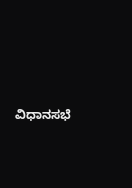ವಿಧಾನಸಭೆ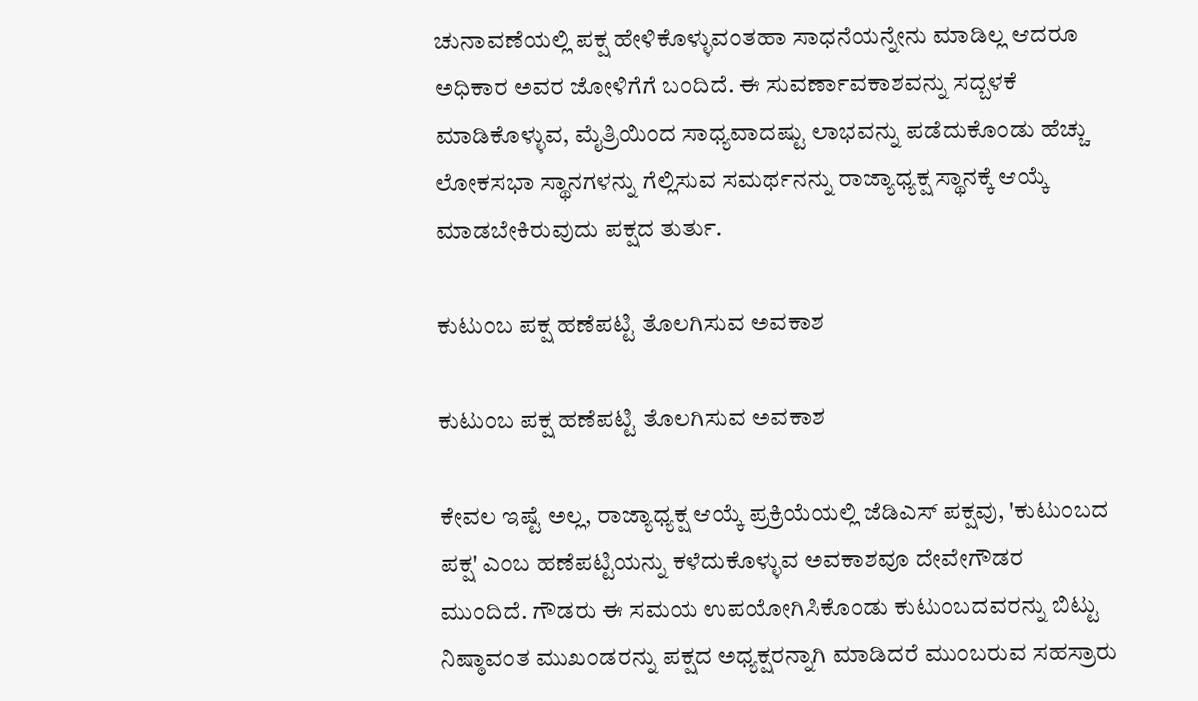ಚುನಾವಣೆಯಲ್ಲಿ ಪಕ್ಷ ಹೇಳಿಕೊಳ್ಳುವಂತಹಾ ಸಾಧನೆಯನ್ನೇನು ಮಾಡಿಲ್ಲ ಆದರೂ ಅಧಿಕಾರ ಅವರ ಜೋಳಿಗೆಗೆ ಬಂದಿದೆ. ಈ ಸುವರ್ಣಾವಕಾಶವನ್ನು ಸದ್ಬಳಕೆ ಮಾಡಿಕೊಳ್ಳುವ, ಮೈತ್ರಿಯಿಂದ ಸಾಧ್ಯವಾದಷ್ಟು ಲಾಭವನ್ನು ಪಡೆದುಕೊಂಡು ಹೆಚ್ಚು ಲೋಕಸಭಾ ಸ್ಥಾನಗಳನ್ನು ಗೆಲ್ಲಿಸುವ ಸಮರ್ಥನನ್ನು ರಾಜ್ಯಾಧ್ಯಕ್ಷ ಸ್ಥಾನಕ್ಕೆ ಆಯ್ಕೆ ಮಾಡಬೇಕಿರುವುದು ಪಕ್ಷದ ತುರ್ತು.

ಕುಟುಂಬ ಪಕ್ಷ ಹಣೆಪಟ್ಟಿ ತೊಲಗಿಸುವ ಅವಕಾಶ

ಕುಟುಂಬ ಪಕ್ಷ ಹಣೆಪಟ್ಟಿ ತೊಲಗಿಸುವ ಅವಕಾಶ

ಕೇವಲ ಇಷ್ಟೆ ಅಲ್ಲ, ರಾಜ್ಯಾಧ್ಯಕ್ಷ ಆಯ್ಕೆ ಪ್ರಕ್ರಿಯೆಯಲ್ಲಿ ಜೆಡಿಎಸ್ ಪಕ್ಷವು, 'ಕುಟುಂಬದ ಪಕ್ಷ' ಎಂಬ ಹಣೆಪಟ್ಟಿಯನ್ನು ಕಳೆದುಕೊಳ್ಳುವ ಅವಕಾಶವೂ ದೇವೇಗೌಡರ ಮುಂದಿದೆ. ಗೌಡರು ಈ ಸಮಯ ಉಪಯೋಗಿಸಿಕೊಂಡು ಕುಟುಂಬದವರನ್ನು ಬಿಟ್ಟು ನಿಷ್ಠಾವಂತ ಮುಖಂಡರನ್ನು ಪಕ್ಷದ ಅಧ್ಯಕ್ಷರನ್ನಾಗಿ ಮಾಡಿದರೆ ಮುಂಬರುವ ಸಹಸ್ರಾರು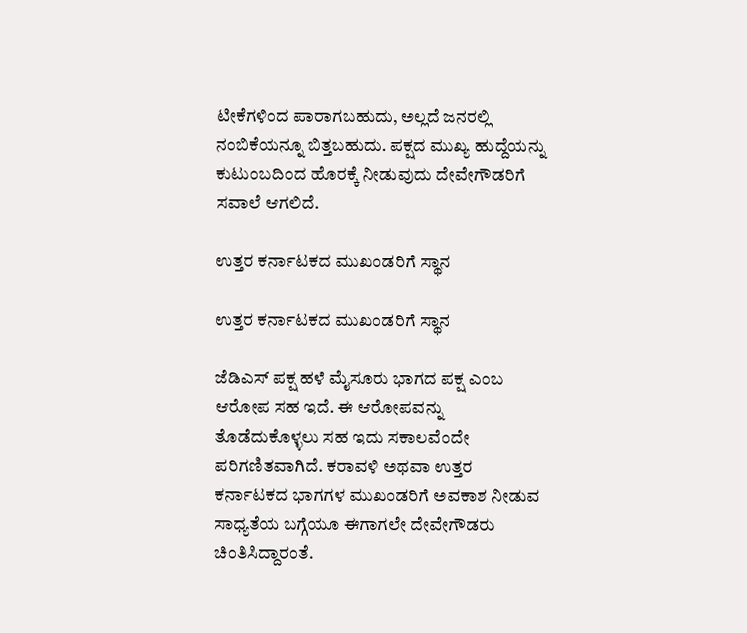ಟೀಕೆಗಳಿಂದ ಪಾರಾಗಬಹುದು, ಅಲ್ಲದೆ ಜನರಲ್ಲಿ ನಂಬಿಕೆಯನ್ನೂ ಬಿತ್ತಬಹುದು. ಪಕ್ಷದ ಮುಖ್ಯ ಹುದ್ದೆಯನ್ನು ಕುಟುಂಬದಿಂದ ಹೊರಕ್ಕೆ ನೀಡುವುದು ದೇವೇಗೌಡರಿಗೆ ಸವಾಲೆ ಆಗಲಿದೆ.

ಉತ್ತರ ಕರ್ನಾಟಕದ ಮುಖಂಡರಿಗೆ ಸ್ಥಾನ

ಉತ್ತರ ಕರ್ನಾಟಕದ ಮುಖಂಡರಿಗೆ ಸ್ಥಾನ

ಜೆಡಿಎಸ್ ಪಕ್ಷ ಹಳೆ ಮೈಸೂರು ಭಾಗದ ಪಕ್ಷ ಎಂಬ ಆರೋಪ ಸಹ ಇದೆ. ಈ ಆರೋಪವನ್ನು ತೊಡೆದುಕೊಳ್ಳಲು ಸಹ ಇದು ಸಕಾಲವೆಂದೇ ಪರಿಗಣಿತವಾಗಿದೆ. ಕರಾವಳಿ ಅಥವಾ ಉತ್ತರ ಕರ್ನಾಟಕದ ಭಾಗಗಳ ಮುಖಂಡರಿಗೆ ಅವಕಾಶ ನೀಡುವ ಸಾಧ್ಯತೆಯ ಬಗ್ಗೆಯೂ ಈಗಾಗಲೇ ದೇವೇಗೌಡರು ಚಿಂತಿಸಿದ್ದಾರಂತೆ.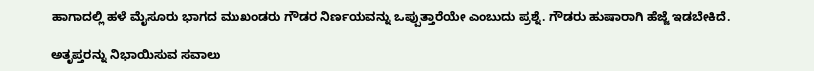ಹಾಗಾದಲ್ಲಿ ಹಳೆ ಮೈಸೂರು ಭಾಗದ ಮುಖಂಡರು ಗೌಡರ ನಿರ್ಣಯವನ್ನು ಒಪ್ಪುತ್ತಾರೆಯೇ ಎಂಬುದು ಪ್ರಶ್ನೆ. ಗೌಡರು ಹುಷಾರಾಗಿ ಹೆಜ್ಜೆ ಇಡಬೇಕಿದೆ.

ಅತೃಪ್ತರನ್ನು ನಿಭಾಯಿಸುವ ಸವಾಲು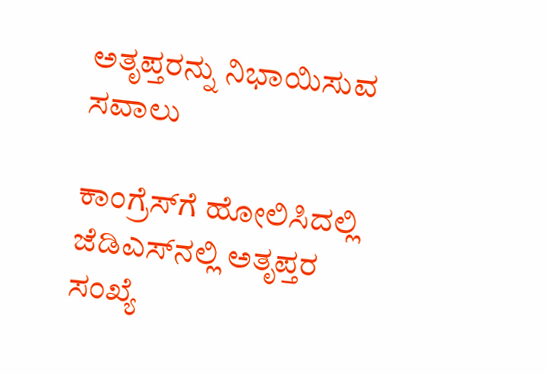ಅತೃಪ್ತರನ್ನು ನಿಭಾಯಿಸುವ ಸವಾಲು

ಕಾಂಗ್ರೆಸ್‌ಗೆ ಹೋಲಿಸಿದಲ್ಲಿ ಜೆಡಿಎಸ್‌ನಲ್ಲಿ ಅತೃಪ್ತರ ಸಂಖ್ಯೆ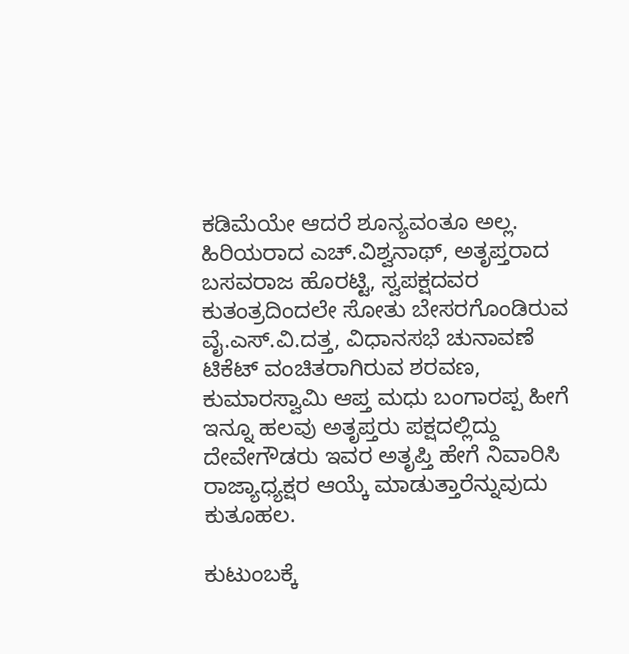ಕಡಿಮೆಯೇ ಆದರೆ ಶೂನ್ಯವಂತೂ ಅಲ್ಲ. ಹಿರಿಯರಾದ ಎಚ್.ವಿಶ್ವನಾಥ್, ಅತೃಪ್ತರಾದ ಬಸವರಾಜ ಹೊರಟ್ಟಿ, ಸ್ವಪಕ್ಷದವರ ಕುತಂತ್ರದಿಂದಲೇ ಸೋತು ಬೇಸರಗೊಂಡಿರುವ ವೈ.ಎಸ್.ವಿ.ದತ್ತ, ವಿಧಾನಸಭೆ ಚುನಾವಣೆ ಟಿಕೆಟ್ ವಂಚಿತರಾಗಿರುವ ಶರವಣ, ಕುಮಾರಸ್ವಾಮಿ ಆಪ್ತ ಮಧು ಬಂಗಾರಪ್ಪ ಹೀಗೆ ಇನ್ನೂ ಹಲವು ಅತೃಪ್ತರು ಪಕ್ಷದಲ್ಲಿದ್ದು ದೇವೇಗೌಡರು ಇವರ ಅತೃಪ್ತಿ ಹೇಗೆ ನಿವಾರಿಸಿ ರಾಜ್ಯಾಧ್ಯಕ್ಷರ ಆಯ್ಕೆ ಮಾಡುತ್ತಾರೆನ್ನುವುದು ಕುತೂಹಲ.

ಕುಟುಂಬಕ್ಕೆ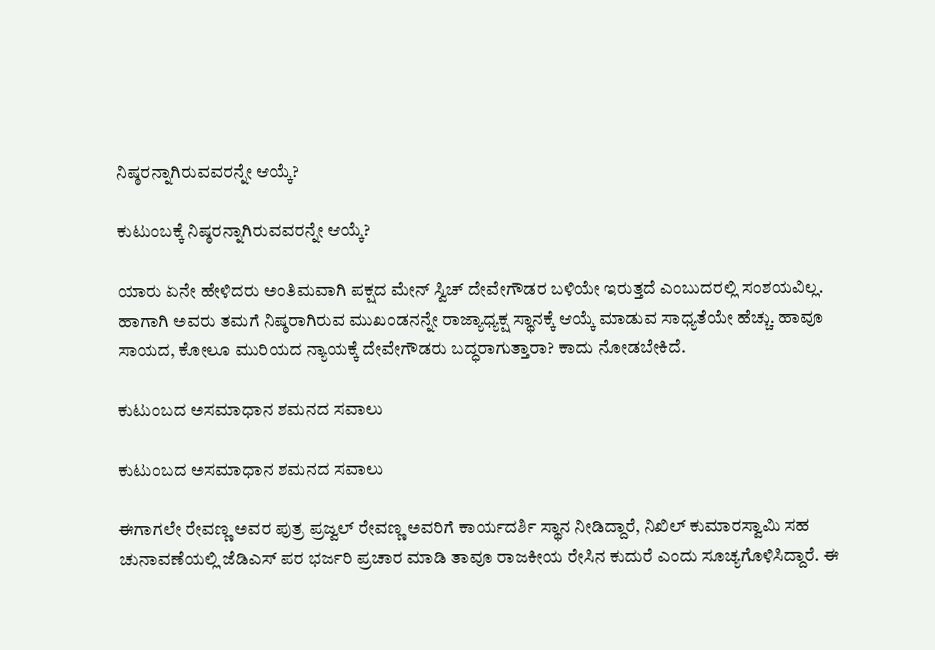ನಿಷ್ಠರನ್ನಾಗಿರುವವರನ್ನೇ ಆಯ್ಕೆ?

ಕುಟುಂಬಕ್ಕೆ ನಿಷ್ಠರನ್ನಾಗಿರುವವರನ್ನೇ ಆಯ್ಕೆ?

ಯಾರು ಏನೇ ಹೇಳಿದರು ಅಂತಿಮವಾಗಿ ಪಕ್ಷದ ಮೇನ್ ಸ್ವಿಚ್ ದೇವೇಗೌಡರ ಬಳಿಯೇ ಇರುತ್ತದೆ ಎಂಬುದರಲ್ಲಿ ಸಂಶಯವಿಲ್ಲ. ಹಾಗಾಗಿ ಅವರು ತಮಗೆ ನಿಷ್ಠರಾಗಿರುವ ಮುಖಂಡನನ್ನೇ ರಾಜ್ಯಾಧ್ಯಕ್ಷ ಸ್ಥಾನಕ್ಕೆ ಆಯ್ಕೆ ಮಾಡುವ ಸಾಧ್ಯತೆಯೇ ಹೆಚ್ಚು. ಹಾವೂ ಸಾಯದ, ಕೋಲೂ ಮುರಿಯದ ನ್ಯಾಯಕ್ಕೆ ದೇವೇಗೌಡರು ಬದ್ಧರಾಗುತ್ತಾರಾ? ಕಾದು ನೋಡಬೇಕಿದೆ.

ಕುಟುಂಬದ ಅಸಮಾಧಾನ ಶಮನದ ಸವಾಲು

ಕುಟುಂಬದ ಅಸಮಾಧಾನ ಶಮನದ ಸವಾಲು

ಈಗಾಗಲೇ ರೇವಣ್ಣ ಅವರ ಪುತ್ರ ಪ್ರಜ್ವಲ್ ರೇವಣ್ಣ ಅವರಿಗೆ ಕಾರ್ಯದರ್ಶಿ ಸ್ಥಾನ ನೀಡಿದ್ದಾರೆ, ನಿಖಿಲ್ ಕುಮಾರಸ್ವಾಮಿ ಸಹ ಚುನಾವಣೆಯಲ್ಲಿ ಜೆಡಿಎಸ್ ಪರ ಭರ್ಜರಿ ಪ್ರಚಾರ ಮಾಡಿ ತಾವೂ ರಾಜಕೀಯ ರೇಸಿನ ಕುದುರೆ ಎಂದು ಸೂಚ್ಯಗೊಳಿಸಿದ್ದಾರೆ. ಈ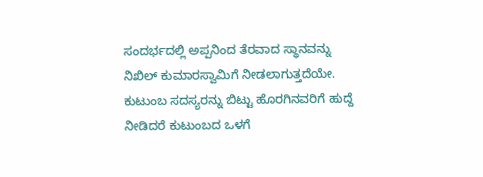ಸಂದರ್ಭದಲ್ಲಿ ಅಪ್ಪನಿಂದ ತೆರವಾದ ಸ್ಥಾನವನ್ನು ನಿಖಿಲ್ ಕುಮಾರಸ್ವಾಮಿಗೆ ನೀಡಲಾಗುತ್ತದೆಯೇ. ಕುಟುಂಬ ಸದಸ್ಯರನ್ನು ಬಿಟ್ಟು ಹೊರಗಿನವರಿಗೆ ಹುದ್ದೆ ನೀಡಿದರೆ ಕುಟುಂಬದ ಒಳಗೆ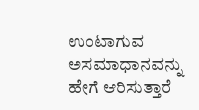ಉಂಟಾಗುವ ಅಸಮಾಧಾನವನ್ನು ಹೇಗೆ ಆರಿಸುತ್ತಾರೆ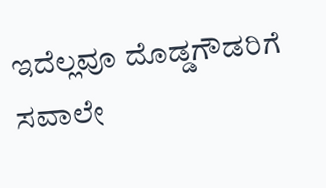ಇದೆಲ್ಲವೂ ದೊಡ್ಡಗೌಡರಿಗೆ ಸವಾಲೇ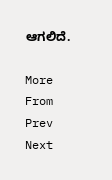ಆಗಲಿದೆ.

More From
Prev
Next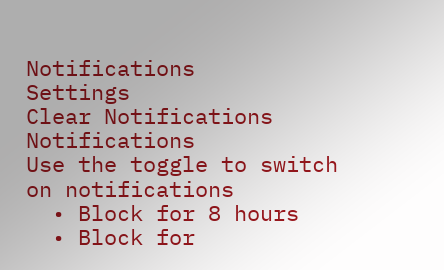Notifications
Settings
Clear Notifications
Notifications
Use the toggle to switch on notifications
  • Block for 8 hours
  • Block for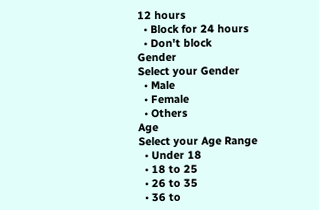12 hours
  • Block for 24 hours
  • Don't block
Gender
Select your Gender
  • Male
  • Female
  • Others
Age
Select your Age Range
  • Under 18
  • 18 to 25
  • 26 to 35
  • 36 to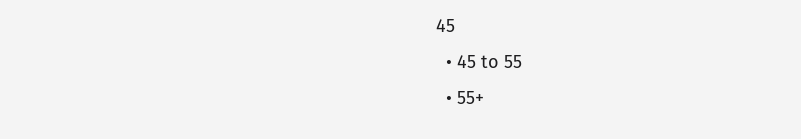45
  • 45 to 55
  • 55+